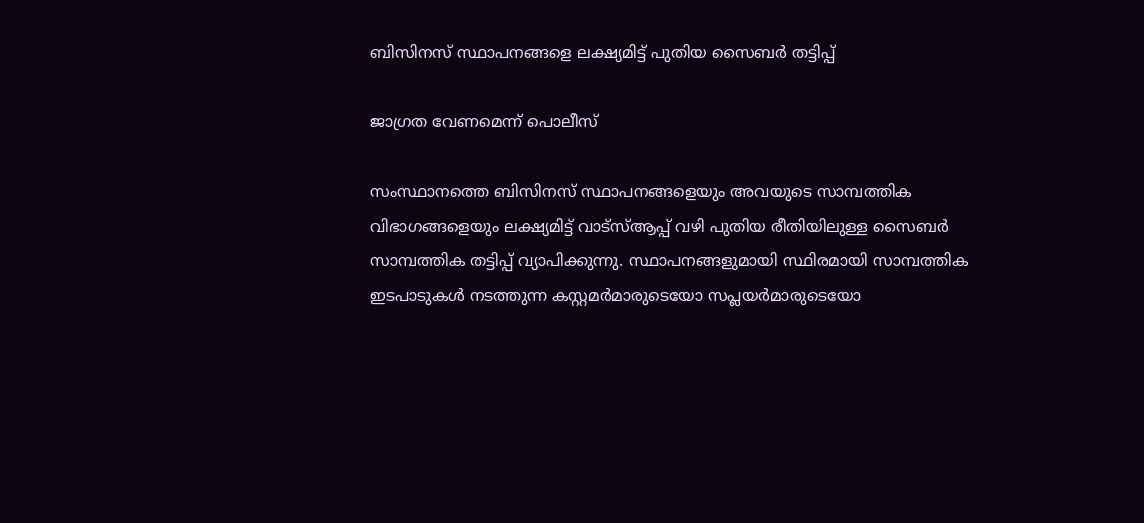ബിസിനസ് സ്ഥാപനങ്ങളെ ലക്ഷ്യമിട്ട് പുതിയ സൈബർ തട്ടിപ്പ്

ജാഗ്രത വേണമെന്ന് പൊലീസ്

സംസ്ഥാനത്തെ ബിസിനസ് സ്ഥാപനങ്ങളെയും അവയുടെ സാമ്പത്തിക വിഭാഗങ്ങളെയും ലക്ഷ്യമിട്ട് വാട്‌സ്ആപ്പ് വഴി പുതിയ രീതിയിലുള്ള സൈബർ സാമ്പത്തിക തട്ടിപ്പ് വ്യാപിക്കുന്നു. സ്ഥാപനങ്ങളുമായി സ്ഥിരമായി സാമ്പത്തിക ഇടപാടുകൾ നടത്തുന്ന കസ്റ്റമർമാരുടെയോ സപ്ലയർമാരുടെയോ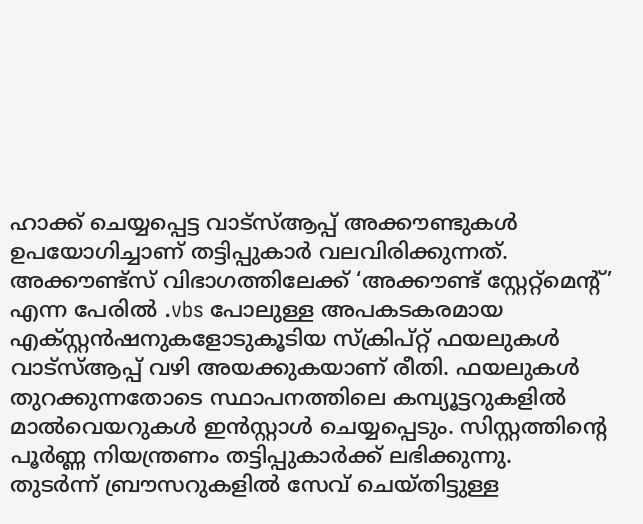ഹാക്ക് ചെയ്യപ്പെട്ട വാട്‌സ്ആപ്പ് അക്കൗണ്ടുകൾ ഉപയോഗിച്ചാണ് തട്ടിപ്പുകാർ വലവിരിക്കുന്നത്. അക്കൗണ്ട്സ് വിഭാഗത്തിലേക്ക് ‘അക്കൗണ്ട് സ്റ്റേറ്റ്മെന്റ്’ എന്ന പേരിൽ .vbs പോലുള്ള അപകടകരമായ എക്സ്റ്റൻഷനുകളോടുകൂടിയ സ്ക്രിപ്റ്റ് ഫയലുകൾ വാട്‌സ്ആപ്പ് വഴി അയക്കുകയാണ് രീതി. ഫയലുകൾ തുറക്കുന്നതോടെ സ്ഥാപനത്തിലെ കമ്പ്യൂട്ടറുകളിൽ മാൽവെയറുകൾ ഇൻസ്റ്റാൾ ചെയ്യപ്പെടും. സിസ്റ്റത്തിന്റെ പൂർണ്ണ നിയന്ത്രണം തട്ടിപ്പുകാർക്ക് ലഭിക്കുന്നു.
തുടർന്ന് ബ്രൗസറുകളിൽ സേവ് ചെയ്തിട്ടുള്ള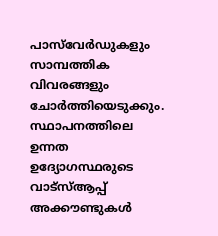പാസ്‌വേർഡുകളും സാമ്പത്തിക വിവരങ്ങളും ചോർത്തിയെടുക്കും. സ്ഥാപനത്തിലെ ഉന്നത ഉദ്യോഗസ്ഥരുടെ വാട്‌സ്ആപ്പ് അക്കൗണ്ടുകൾ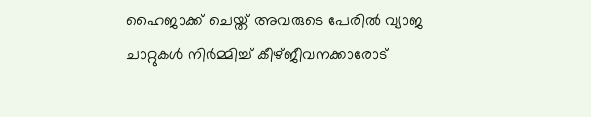ഹൈജാക്ക് ചെയ്ത് അവരുടെ പേരിൽ വ്യാജ ചാറ്റുകൾ നിർമ്മിച്ച് കീഴ്ജീവനക്കാരോട്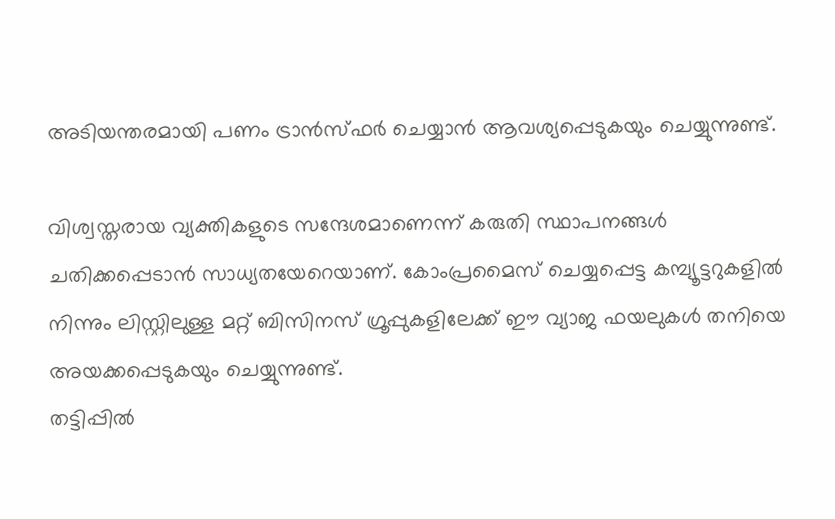അടിയന്തരമായി പണം ട്രാൻസ്ഫർ ചെയ്യാൻ ആവശ്യപ്പെടുകയും ചെയ്യുന്നുണ്ട്.

വിശ്വസ്തരായ വ്യക്തികളുടെ സന്ദേശമാണെന്ന് കരുതി സ്ഥാപനങ്ങൾ ചതിക്കപ്പെടാൻ സാധ്യതയേറെയാണ്. കോംപ്രമൈസ് ചെയ്യപ്പെട്ട കമ്പ്യൂട്ടറുകളിൽ നിന്നും ലിസ്റ്റിലുള്ള മറ്റ് ബിസിനസ് ഗ്രൂപ്പുകളിലേക്ക് ഈ വ്യാജ ഫയലുകൾ തനിയെ അയക്കപ്പെടുകയും ചെയ്യുന്നുണ്ട്.
തട്ടിപ്പിൽ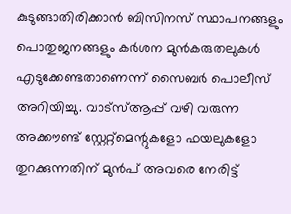കുടുങ്ങാതിരിക്കാൻ ബിസിനസ് സ്ഥാപനങ്ങളും പൊതുജനങ്ങളും കർശന മുൻകരുതലുകൾ എടുക്കേണ്ടതാണെന്ന് സൈബർ പൊലീസ് അറിയിച്ചു. വാട്‌സ്ആപ്പ് വഴി വരുന്ന അക്കൗണ്ട് സ്റ്റേറ്റ്മെന്റുകളോ ഫയലുകളോ തുറക്കുന്നതിന് മുൻപ് അവരെ നേരിട്ട്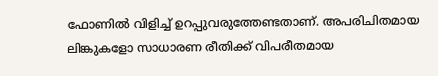ഫോണിൽ വിളിച്ച് ഉറപ്പുവരുത്തേണ്ടതാണ്. അപരിചിതമായ ലിങ്കുകളോ സാധാരണ രീതിക്ക് വിപരീതമായ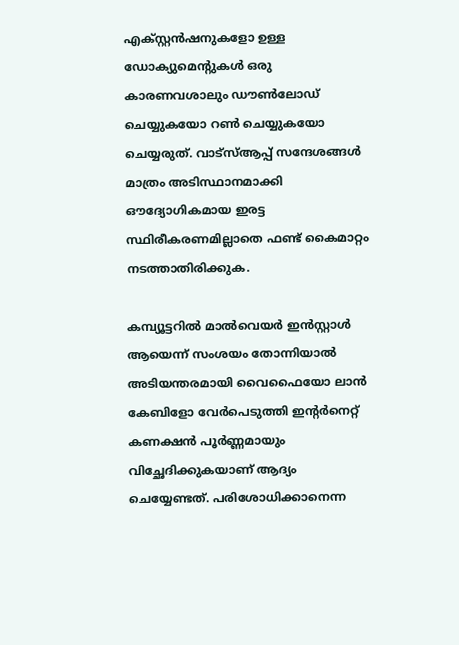എക്സ്റ്റൻഷനുകളോ ഉള്ള ഡോക്യുമെന്റുകൾ ഒരു കാരണവശാലും ഡൗൺലോഡ് ചെയ്യുകയോ റൺ ചെയ്യുകയോ ചെയ്യരുത്. വാട്‌സ്‌ആപ്പ് സന്ദേശങ്ങൾ മാത്രം അടിസ്ഥാനമാക്കി ഔദ്യോഗികമായ ഇരട്ട സ്ഥിരീകരണമില്ലാതെ ഫണ്ട് കൈമാറ്റം നടത്താതിരിക്കുക.

കമ്പ്യൂട്ടറിൽ മാൽവെയർ ഇൻസ്റ്റാൾ ആയെന്ന് സംശയം തോന്നിയാൽ അടിയന്തരമായി വൈഫൈയോ ലാൻ കേബിളോ വേർപെടുത്തി ഇന്റർനെറ്റ് കണക്ഷൻ പൂർണ്ണമായും വിച്ഛേദിക്കുകയാണ് ആദ്യം ചെയ്യേണ്ടത്. പരിശോധിക്കാനെന്ന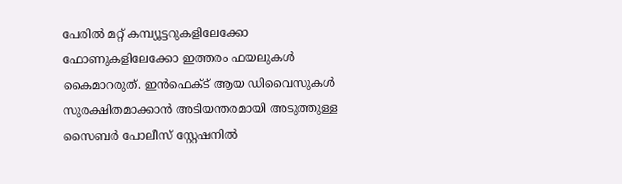പേരിൽ മറ്റ് കമ്പ്യൂട്ടറുകളിലേക്കോ ഫോണുകളിലേക്കോ ഇത്തരം ഫയലുകൾ
കൈമാറരുത്. ഇൻഫെക്ട് ആയ ഡിവൈസുകൾ സുരക്ഷിതമാക്കാൻ അടിയന്തരമായി അടുത്തുള്ള സൈബർ പോലീസ് സ്റ്റേഷനിൽ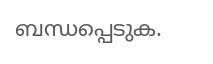ബന്ധപ്പെടുക.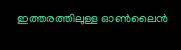ഇത്തരത്തിലുള്ള ഓൺലൈൻ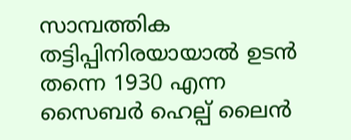സാമ്പത്തിക തട്ടിപ്പിനിരയായാൽ ഉടൻ തന്നെ 1930 എന്ന സൈബർ ഹെല്പ് ലൈൻ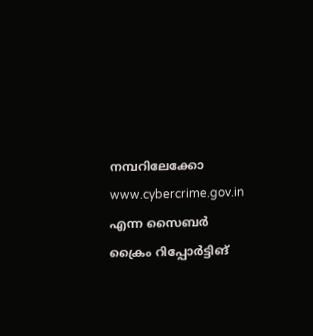നമ്പറിലേക്കോ www.cybercrime.gov.in എന്ന സൈബർ ക്രൈം റിപ്പോർട്ടിങ്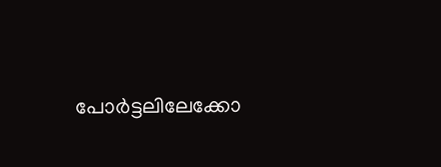പോർട്ടലിലേക്കോ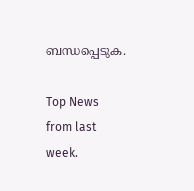ബന്ധപ്പെടുക.

Top News from last week.